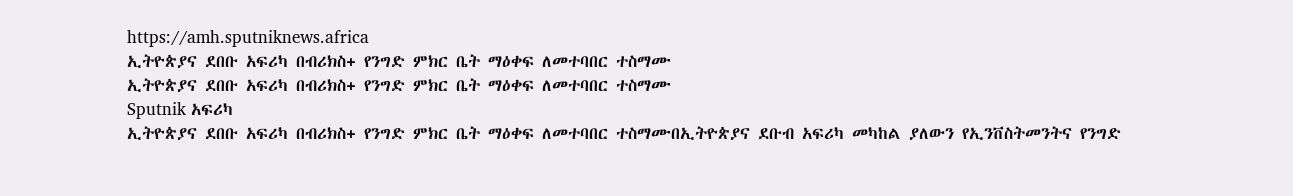https://amh.sputniknews.africa
ኢትዮጵያና ደበቡ አፍሪካ በብሪክስ+ የንግድ ምክር ቤት ማዕቀፍ ለመተባበር ተስማሙ
ኢትዮጵያና ደበቡ አፍሪካ በብሪክስ+ የንግድ ምክር ቤት ማዕቀፍ ለመተባበር ተስማሙ
Sputnik አፍሪካ
ኢትዮጵያና ደበቡ አፍሪካ በብሪክስ+ የንግድ ምክር ቤት ማዕቀፍ ለመተባበር ተስማሙበኢትዮጵያና ደቡብ አፍሪካ መካከል ያለውን የኢንቨስትመንትና የንግድ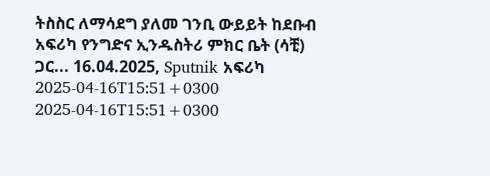ትስስር ለማሳደግ ያለመ ገንቢ ውይይት ከደቡብ አፍሪካ የንግድና ኢንዱስትሪ ምክር ቤት (ሳቺ) ጋር... 16.04.2025, Sputnik አፍሪካ
2025-04-16T15:51+0300
2025-04-16T15:51+0300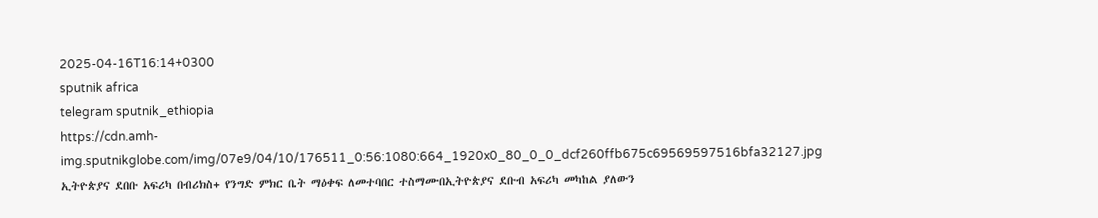2025-04-16T16:14+0300
sputnik africa
telegram sputnik_ethiopia
https://cdn.amh-img.sputnikglobe.com/img/07e9/04/10/176511_0:56:1080:664_1920x0_80_0_0_dcf260ffb675c69569597516bfa32127.jpg
ኢትዮጵያና ደበቡ አፍሪካ በብሪክስ+ የንግድ ምክር ቤት ማዕቀፍ ለመተባበር ተስማሙበኢትዮጵያና ደቡብ አፍሪካ መካከል ያለውን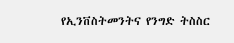የኢንቨስትመንትና የንግድ ትስስር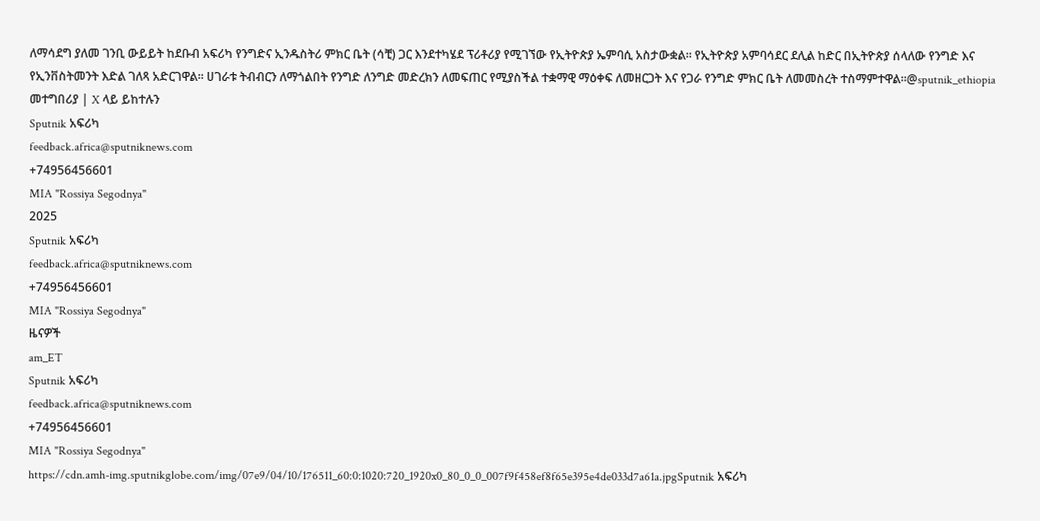ለማሳደግ ያለመ ገንቢ ውይይት ከደቡብ አፍሪካ የንግድና ኢንዱስትሪ ምክር ቤት (ሳቺ) ጋር እንደተካሄደ ፕሪቶሪያ የሚገኘው የኢትዮጵያ ኤምባሲ አስታውቋል። የኢትዮጵያ አምባሳደር ደሊል ከድር በኢትዮጵያ ሰላለው የንግድ እና የኢንቨስትመንት እድል ገለጻ አድርገዋል፡፡ ሀገራቱ ትብብርን ለማጎልበት የንግድ ለንግድ መድረክን ለመፍጠር የሚያስችል ተቋማዊ ማዕቀፍ ለመዘርጋት እና የጋራ የንግድ ምክር ቤት ለመመስረት ተስማምተዋል፡፡@sputnik_ethiopia መተግበሪያ | X ላይ ይከተሉን
Sputnik አፍሪካ
feedback.africa@sputniknews.com
+74956456601
MIA "Rossiya Segodnya"
2025
Sputnik አፍሪካ
feedback.africa@sputniknews.com
+74956456601
MIA "Rossiya Segodnya"
ዜናዎች
am_ET
Sputnik አፍሪካ
feedback.africa@sputniknews.com
+74956456601
MIA "Rossiya Segodnya"
https://cdn.amh-img.sputnikglobe.com/img/07e9/04/10/176511_60:0:1020:720_1920x0_80_0_0_007f9f458ef8f65e395e4de033d7a61a.jpgSputnik አፍሪካ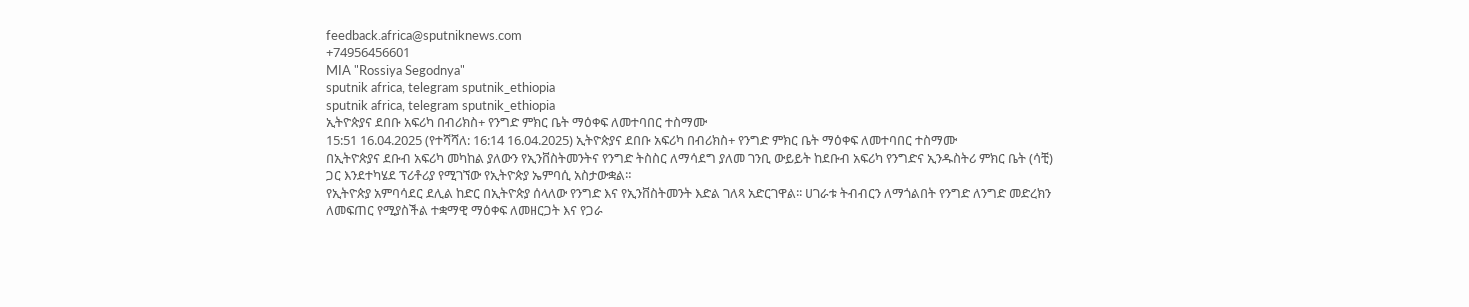feedback.africa@sputniknews.com
+74956456601
MIA "Rossiya Segodnya"
sputnik africa, telegram sputnik_ethiopia
sputnik africa, telegram sputnik_ethiopia
ኢትዮጵያና ደበቡ አፍሪካ በብሪክስ+ የንግድ ምክር ቤት ማዕቀፍ ለመተባበር ተስማሙ
15:51 16.04.2025 (የተሻሻለ: 16:14 16.04.2025) ኢትዮጵያና ደበቡ አፍሪካ በብሪክስ+ የንግድ ምክር ቤት ማዕቀፍ ለመተባበር ተስማሙ
በኢትዮጵያና ደቡብ አፍሪካ መካከል ያለውን የኢንቨስትመንትና የንግድ ትስስር ለማሳደግ ያለመ ገንቢ ውይይት ከደቡብ አፍሪካ የንግድና ኢንዱስትሪ ምክር ቤት (ሳቺ) ጋር እንደተካሄደ ፕሪቶሪያ የሚገኘው የኢትዮጵያ ኤምባሲ አስታውቋል።
የኢትዮጵያ አምባሳደር ደሊል ከድር በኢትዮጵያ ሰላለው የንግድ እና የኢንቨስትመንት እድል ገለጻ አድርገዋል፡፡ ሀገራቱ ትብብርን ለማጎልበት የንግድ ለንግድ መድረክን ለመፍጠር የሚያስችል ተቋማዊ ማዕቀፍ ለመዘርጋት እና የጋራ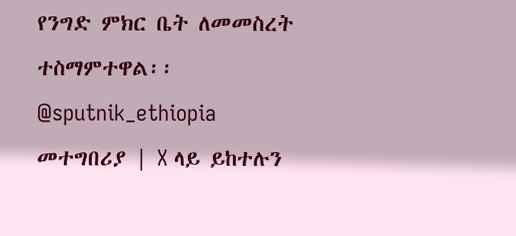የንግድ ምክር ቤት ለመመስረት ተስማምተዋል፡፡
@sputnik_ethiopia
መተግበሪያ | X ላይ ይከተሉን